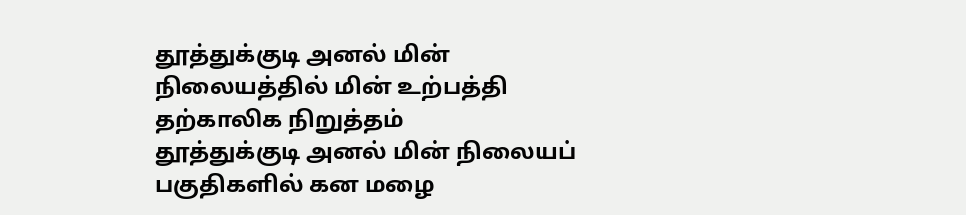தூத்துக்குடி அனல் மின் நிலையத்தில் மின் உற்பத்தி தற்காலிக நிறுத்தம்
தூத்துக்குடி அனல் மின் நிலையப் பகுதிகளில் கன மழை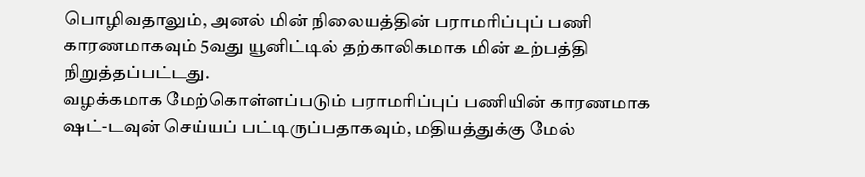பொழிவதாலும், அனல் மின் நிலையத்தின் பராமரிப்புப் பணி காரணமாகவும் 5வது யூனிட்டில் தற்காலிகமாக மின் உற்பத்தி நிறுத்தப்பட்டது.
வழக்கமாக மேற்கொள்ளப்படும் பராமரிப்புப் பணியின் காரணமாக ஷட்-டவுன் செய்யப் பட்டிருப்பதாகவும், மதியத்துக்கு மேல்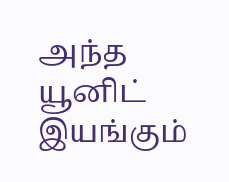அந்த யூனிட் இயங்கும்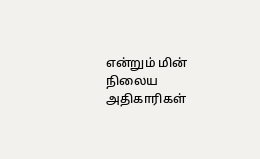என்றும் மின் நிலைய அதிகாரிகள்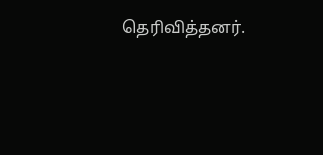தெரிவித்தனர்.